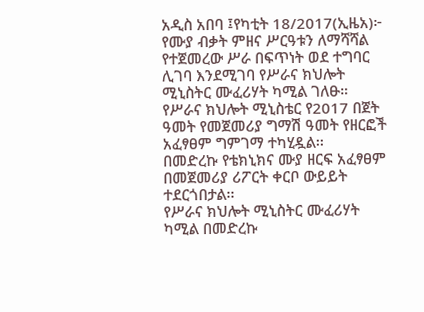አዲስ አበባ ፤የካቲት 18/2017(ኢዜአ)፦ የሙያ ብቃት ምዘና ሥርዓቱን ለማሻሻል የተጀመረው ሥራ በፍጥነት ወደ ተግባር ሊገባ እንደሚገባ የሥራና ክህሎት ሚኒስትር ሙፈሪሃት ካሚል ገለፁ።
የሥራና ክህሎት ሚኒስቴር የ2017 በጀት ዓመት የመጀመሪያ ግማሽ ዓመት የዘርፎች አፈፃፀም ግምገማ ተካሂዷል፡፡
በመድረኩ የቴክኒክና ሙያ ዘርፍ አፈፃፀም በመጀመሪያ ሪፖርት ቀርቦ ውይይት ተደርጎበታል፡፡
የሥራና ክህሎት ሚኒስትር ሙፈሪሃት ካሚል በመድረኩ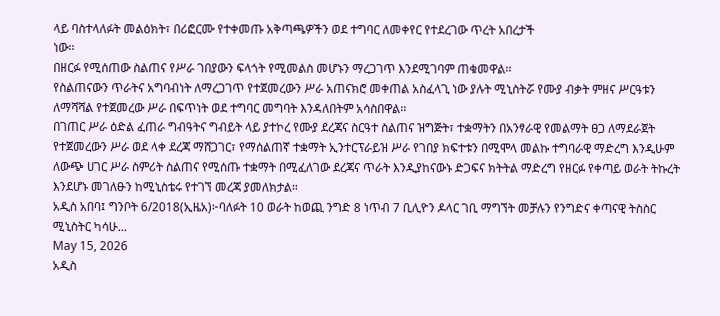ላይ ባስተላለፉት መልዕክት፣ በሪፎርሙ የተቀመጡ አቅጣጫዎችን ወደ ተግባር ለመቀየር የተደረገው ጥረት አበረታች
ነው፡፡
በዘርፉ የሚሰጠው ስልጠና የሥራ ገበያውን ፍላጎት የሚመልስ መሆኑን ማረጋገጥ እንደሚገባም ጠቁመዋል፡፡
የስልጠናውን ጥራትና አግባብነት ለማረጋገጥ የተጀመረውን ሥራ አጠናክሮ መቀጠል አስፈላጊ ነው ያሉት ሚኒስትሯ የሙያ ብቃት ምዘና ሥርዓቱን ለማሻሻል የተጀመረው ሥራ በፍጥነት ወደ ተግባር መግባት እንዳለበትም አሳስበዋል፡፡
በገጠር ሥራ ዕድል ፈጠራ ግብዓትና ግብይት ላይ ያተኮረ የሙያ ደረጃና ስርዓተ ስልጠና ዝግጅት፣ ተቋማትን በአንፃራዊ የመልማት ፀጋ ለማደራጀት የተጀመረውን ሥራ ወደ ላቀ ደረጃ ማሸጋገር፣ የማሰልጠኛ ተቋማት ኢንተርፕራይዝ ሥራ የገበያ ክፍተቱን በሚሞላ መልኩ ተግባራዊ ማድረግ እንዲሁም ለውጭ ሀገር ሥራ ስምሪት ስልጠና የሚሰጡ ተቋማት በሚፈለገው ደረጃና ጥራት እንዲያከናውኑ ድጋፍና ክትትል ማድረግ የዘርፉ የቀጣይ ወራት ትኩረት እንደሆኑ መገለፁን ከሚኒስቴሩ የተገኘ መረጃ ያመለክታል።
አዲስ አበባ፤ ግንቦት 6/2018(ኢዜአ)፦ባለፉት 10 ወራት ከወጪ ንግድ 8 ነጥብ 7 ቢሊዮን ዶላር ገቢ ማግኘት መቻሉን የንግድና ቀጣናዊ ትስስር ሚኒስትር ካሳሁ...
May 15, 2026
አዲስ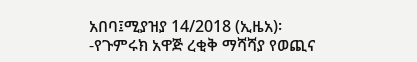አበባ፤ሚያዝያ 14/2018 (ኢዜአ)፡-የጉምሩክ አዋጅ ረቂቅ ማሻሻያ የወጪና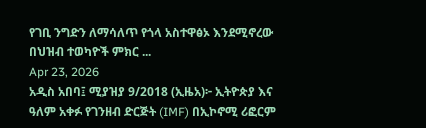የገቢ ንግድን ለማሳለጥ የጎላ አስተዋፅኦ እንደሚኖረው በህዝብ ተወካዮች ምክር ...
Apr 23, 2026
አዲስ አበባ፤ ሚያዝያ 9/2018 (ኢዜአ)፦ ኢትዮጵያ እና ዓለም አቀፉ የገንዘብ ድርጅት (IMF) በኢኮኖሚ ሪፎርም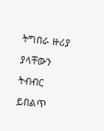ትግበራ ዙሪያ ያላቸውን ትብብር ይበልጥ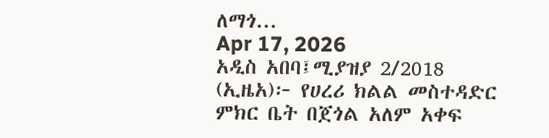ለማጎ...
Apr 17, 2026
አዲስ አበባ፤ሚያዝያ 2/2018 (ኢዜአ)፦ የሀረሪ ክልል መስተዳድር ምክር ቤት በጀጎል አለም አቀፍ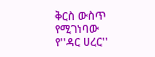ቅርስ ውስጥ የሚገነባው የ''ዳር ሀረር''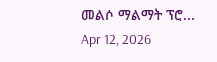መልሶ ማልማት ፕሮ...
Apr 12, 2026